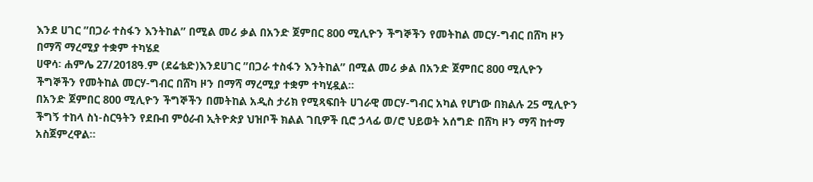እንደ ሀገር ”በጋራ ተስፋን እንትከል” በሚል መሪ ቃል በአንድ ጀምበር 800 ሚሊዮን ችግኞችን የመትከል መርሃ-ግብር በሸካ ዞን በማሻ ማረሚያ ተቋም ተካሄደ
ሀዋሳ፡ ሐምሌ 27/2018ዓ.ም (ደሬቴድ)እንደሀገር ”በጋራ ተስፋን እንትከል” በሚል መሪ ቃል በአንድ ጀምበር 800 ሚሊዮን ችግኞችን የመትከል መርሃ-ግብር በሸካ ዞን በማሻ ማረሚያ ተቋም ተካሂዷል።
በአንድ ጀምበር 800 ሚሊዮን ችግኞችን በመትከል አዲስ ታሪክ የሚጻፍበት ሀገራዊ መርሃ-ግብር አካል የሆነው በክልሉ 25 ሚሊዮን ችግኝ ተከላ ስነ-ስርዓትን የደቡብ ምዕራብ ኢትዮጵያ ህዝቦች ክልል ገቢዎች ቢሮ ኃላፊ ወ/ሮ ህይወት አሰግድ በሸካ ዞን ማሻ ከተማ አስጀምረዋል።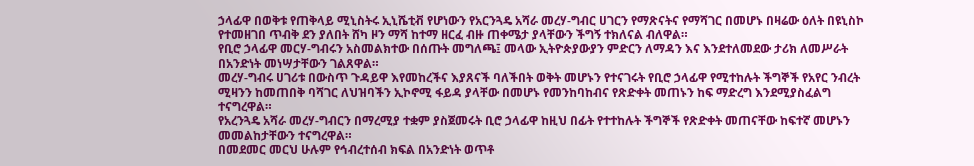ኃላፊዋ በወቅቱ የጠቅላይ ሚኒስትሩ ኢኒሼቲቭ የሆነውን የአርንጓዴ አሻራ መረሃ-ግብር ሀገርን የማጽናትና የማሻገር በመሆኑ በዛሬው ዕለት በዩኒስኮ የተመዘገበ ጥብቅ ደን ያለበት ሸካ ዞን ማሻ ከተማ ዘርፈ ብዙ ጠቀሜታ ያላቸውን ችግኝ ተክለናል ብለዋል።
የቢሮ ኃላፊዋ መርሃ-ግብሩን አስመልክተው በሰጡት መግለጫ፤ መላው ኢትዮጵያውያን ምድርን ለማዳን እና እንደተለመደው ታሪክ ለመሥራት በአንድነት መነሣታቸውን ገልጸዋል።
መረሃ-ግብሩ ሀገሪቱ በውስጥ ጉዳይዋ እየመከረችና እያጸናች ባለችበት ወቅት መሆኑን የተናገሩት የቢሮ ኃላፊዋ የሚተከሉት ችግኞች የአየር ንብረት ሚዛንን ከመጠበቅ ባሻገር ለህዝባችን ኢኮኖሚ ፋይዳ ያላቸው በመሆኑ የመንከባከብና የጽድቀት መጠኑን ከፍ ማድረግ እንደሚያስፈልግ ተናግረዋል።
የአረንጓዴ አሻራ መረሃ-ግብርን በማረሚያ ተቋም ያስጀመሩት ቢሮ ኃላፊዋ ከዚህ በፊት የተተከሉት ችግኞች የጽድቀት መጠናቸው ከፍተኛ መሆኑን መመልከታቸውን ተናግረዋል።
በመደመር መርህ ሁሉም የኅብረተሰብ ክፍል በአንድነት ወጥቶ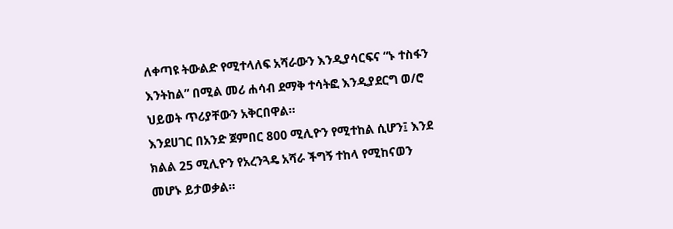ለቀጣዩ ትውልድ የሚተላለፍ አሻራውን እንዲያሳርፍና “ኑ ተስፋን እንትከል” በሚል መሪ ሐሳብ ደማቅ ተሳትፎ እንዲያደርግ ወ/ሮ ህይወት ጥሪያቸውን አቅርበዋል።
እንደሀገር በአንድ ጀምበር 800 ሚሊዮን የሚተከል ሲሆን፤ እንደ ክልል 25 ሚሊዮን የአረንጓዴ አሻራ ችግኝ ተከላ የሚከናወን መሆኑ ይታወቃል።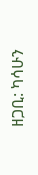ዘጋቢ: ካሳሁን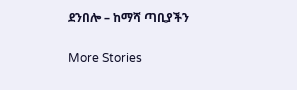ደንበሎ – ከማሻ ጣቢያችን

More Stories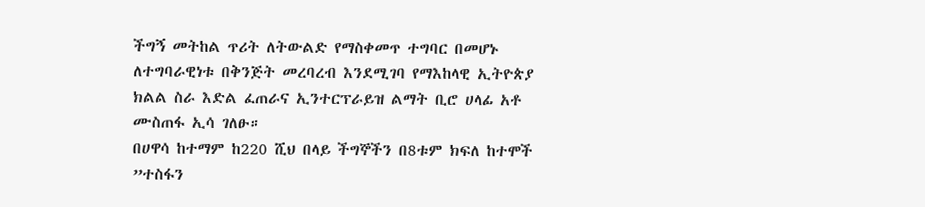ችግኝ መትከል ጥሪት ለትውልድ የማስቀመጥ ተግባር በመሆኑ ለተግባራዊነቱ በቅንጅት መረባረብ እንደሚገባ የማእከላዊ ኢትዮጵያ ክልል ስራ እድል ፈጠራና ኢንተርፕራይዝ ልማት ቢሮ ሀላፊ አቶ ሙስጠፋ ኢሳ ገለፁ።
በሀዋሳ ከተማም ከ220 ሺህ በላይ ችግኞችን በ8ቱም ክፍለ ከተሞች ”ተስፋን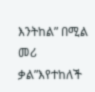እንትከል” በሚል መሪ ቃል”እየተከለች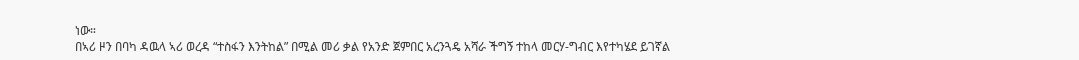ነው።
በኣሪ ዞን በባካ ዳዉላ ኣሪ ወረዳ “ተስፋን እንትከል” በሚል መሪ ቃል የአንድ ጀምበር አረንጓዴ አሻራ ችግኝ ተከላ መርሃ-ግብር እየተካሄደ ይገኛል